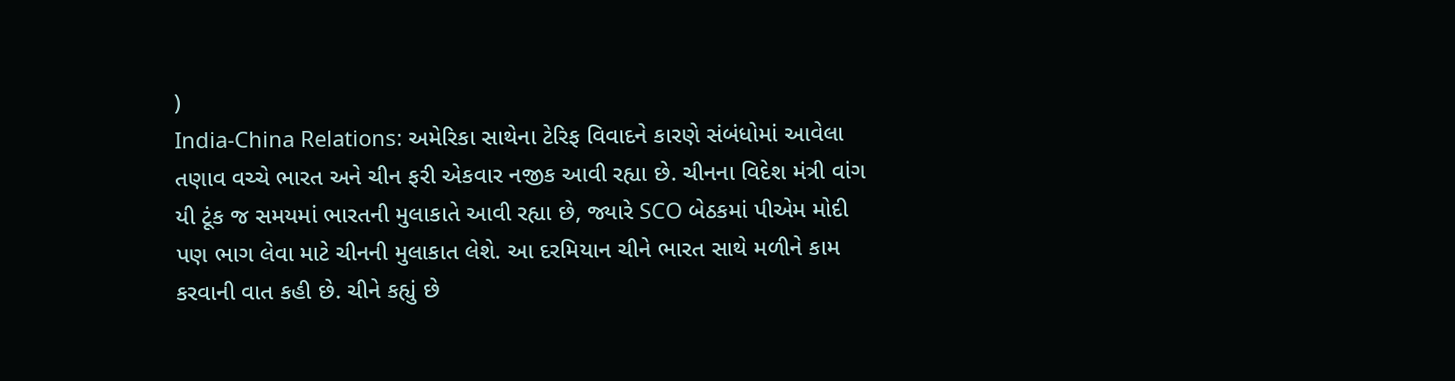)
India-China Relations: અમેરિકા સાથેના ટેરિફ વિવાદને કારણે સંબંધોમાં આવેલા તણાવ વચ્ચે ભારત અને ચીન ફરી એકવાર નજીક આવી રહ્યા છે. ચીનના વિદેશ મંત્રી વાંગ યી ટૂંક જ સમયમાં ભારતની મુલાકાતે આવી રહ્યા છે, જ્યારે SCO બેઠકમાં પીએમ મોદી પણ ભાગ લેવા માટે ચીનની મુલાકાત લેશે. આ દરમિયાન ચીને ભારત સાથે મળીને કામ કરવાની વાત કહી છે. ચીને કહ્યું છે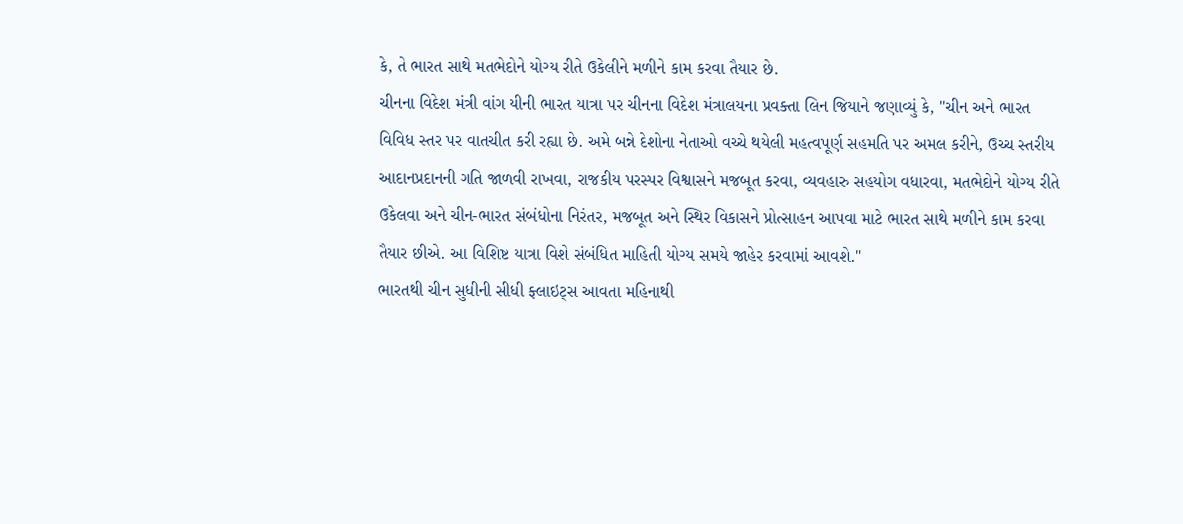કે, તે ભારત સાથે મતભેદોને યોગ્ય રીતે ઉકેલીને મળીને કામ કરવા તૈયાર છે.
ચીનના વિદેશ મંત્રી વાંગ યીની ભારત યાત્રા પર ચીનના વિદેશ મંત્રાલયના પ્રવક્તા લિન જિયાને જણાવ્યું કે, "ચીન અને ભારત વિવિધ સ્તર પર વાતચીત કરી રહ્યા છે. અમે બન્ને દેશોના નેતાઓ વચ્ચે થયેલી મહત્વપૂર્ણ સહમતિ પર અમલ કરીને, ઉચ્ચ સ્તરીય આદાનપ્રદાનની ગતિ જાળવી રાખવા, રાજકીય પરસ્પર વિશ્વાસને મજબૂત કરવા, વ્યવહારુ સહયોગ વધારવા, મતભેદોને યોગ્ય રીતે ઉકેલવા અને ચીન-ભારત સંબંધોના નિરંતર, મજબૂત અને સ્થિર વિકાસને પ્રોત્સાહન આપવા માટે ભારત સાથે મળીને કામ કરવા તૈયાર છીએ. આ વિશિષ્ટ યાત્રા વિશે સંબંધિત માહિતી યોગ્ય સમયે જાહેર કરવામાં આવશે."
ભારતથી ચીન સુધીની સીધી ફ્લાઇટ્સ આવતા મહિનાથી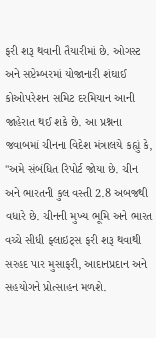ફરી શરૂ થવાની તૈયારીમાં છે. ઓગસ્ટ અને સપ્ટેમ્બરમાં યોજાનારી શંઘાઈ કોઓપરેશન સમિટ દરમિયાન આની જાહેરાત થઈ શકે છે. આ પ્રશ્નના જવાબમાં ચીનના વિદેશ મંત્રાલયે કહ્યું કે, "અમે સંબંધિત રિપોર્ટ જોયા છે. ચીન અને ભારતની કુલ વસ્તી 2.8 અબજથી વધારે છે. ચીનની મુખ્ય ભૂમિ અને ભારત વચ્ચે સીધી ફ્લાઇટ્સ ફરી શરૂ થવાથી સરહદ પાર મુસાફરી, આદાનપ્રદાન અને સહયોગને પ્રોત્સાહન મળશે.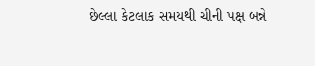છેલ્લા કેટલાક સમયથી ચીની પક્ષ બન્ને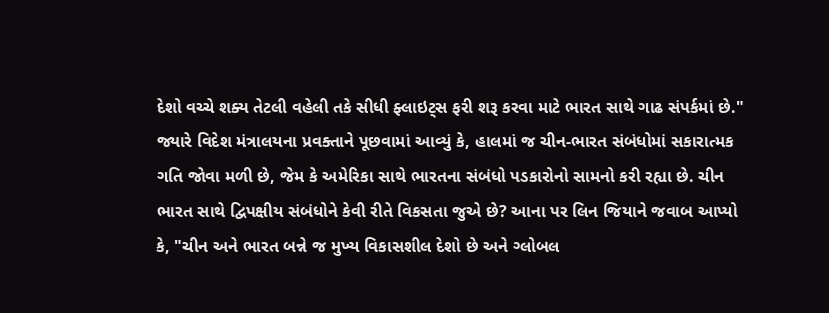દેશો વચ્ચે શક્ય તેટલી વહેલી તકે સીધી ફ્લાઇટ્સ ફરી શરૂ કરવા માટે ભારત સાથે ગાઢ સંપર્કમાં છે."
જ્યારે વિદેશ મંત્રાલયના પ્રવક્તાને પૂછવામાં આવ્યું કે, હાલમાં જ ચીન-ભારત સંબંધોમાં સકારાત્મક ગતિ જોવા મળી છે, જેમ કે અમેરિકા સાથે ભારતના સંબંધો પડકારોનો સામનો કરી રહ્યા છે. ચીન ભારત સાથે દ્વિપક્ષીય સંબંધોને કેવી રીતે વિકસતા જુએ છે? આના પર લિન જિયાને જવાબ આપ્યો કે, "ચીન અને ભારત બન્ને જ મુખ્ય વિકાસશીલ દેશો છે અને ગ્લોબલ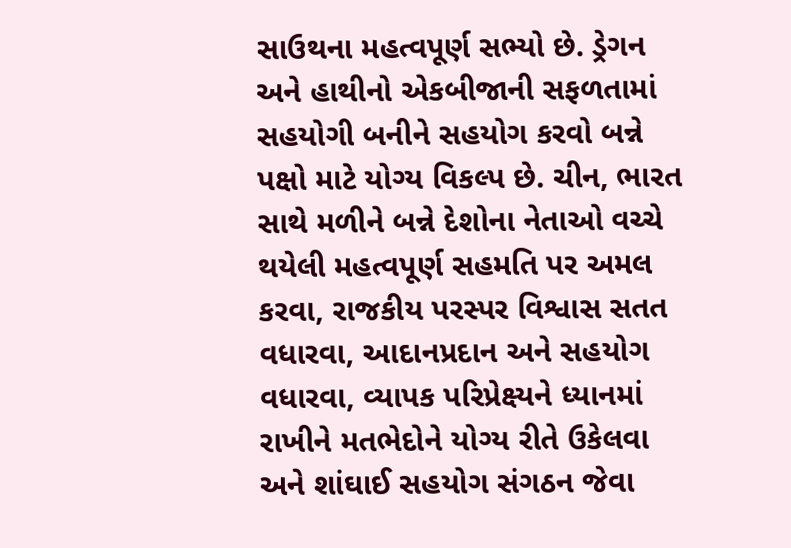સાઉથના મહત્વપૂર્ણ સભ્યો છે. ડ્રેગન અને હાથીનો એકબીજાની સફળતામાં સહયોગી બનીને સહયોગ કરવો બન્ને પક્ષો માટે યોગ્ય વિકલ્પ છે. ચીન, ભારત સાથે મળીને બન્ને દેશોના નેતાઓ વચ્ચે થયેલી મહત્વપૂર્ણ સહમતિ પર અમલ કરવા, રાજકીય પરસ્પર વિશ્વાસ સતત વધારવા, આદાનપ્રદાન અને સહયોગ વધારવા, વ્યાપક પરિપ્રેક્ષ્યને ધ્યાનમાં રાખીને મતભેદોને યોગ્ય રીતે ઉકેલવા અને શાંઘાઈ સહયોગ સંગઠન જેવા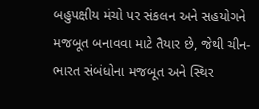બહુપક્ષીય મંચો પર સંકલન અને સહયોગને મજબૂત બનાવવા માટે તૈયાર છે, જેથી ચીન-ભારત સંબંધોના મજબૂત અને સ્થિર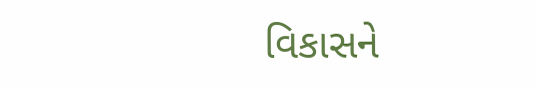વિકાસને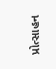પ્રોત્સાહન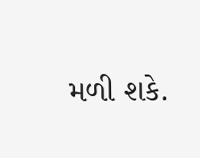મળી શકે.